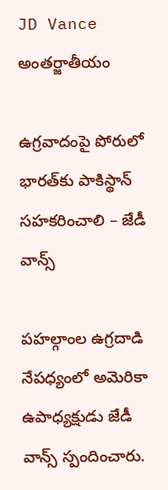JD Vance
అంతర్జాతీయం

ఉగ్రవాదంపై పోరులో భారత్‌కు పాకిస్థాన్ సహకరించాలి – జేడీ వాన్స్

పహల్గాంల ఉగ్రదాడి నేపధ్యంలో అమెరికా ఉపాధ్యక్షుడు జేడీ వాన్స్ స్పందించారు.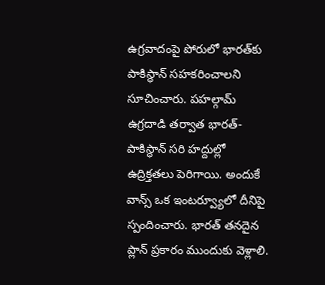ఉగ్రవాదంపై పోరులో భారత్‌కు పాకిస్థాన్ సహకరించాలని సూచించారు. పహల్గామ్ ఉగ్రదాడి తర్వాత భారత్-పాకిస్థాన్ సరి హద్దుల్లో ఉద్రిక్తతలు పెరిగాయి. అందుకే వాన్స్ ఒక ఇంటర్వ్యూలో దీనిపై స్పందించారు. భారత్ తనదైన ప్లాన్‌ ప్రకారం ముందుకు వెళ్లాలి.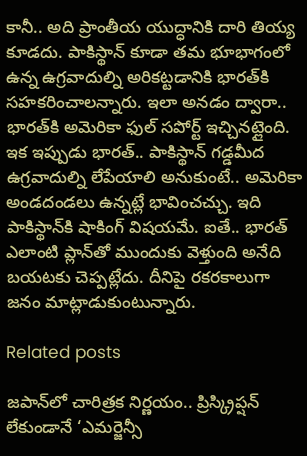కానీ.. అది ప్రాంతీయ యుద్ధానికి దారి తియ్య కూడదు. పాకిస్థాన్ కూడా తమ భూభాగంలో ఉన్న ఉగ్రవాదుల్ని అరికట్టడానికి భారత్‌కి సహకరించాలన్నారు. ఇలా అనడం ద్వారా.. భారత్‌కి అమెరికా ఫుల్ సపోర్ట్ ఇచ్చినట్లైంది. ఇక ఇప్పుడు భారత్.. పాకిస్థాన్ గడ్డమీద ఉగ్రవాదుల్ని లేపేయాలి అనుకుంటే.. అమెరికా అండదండలు ఉన్నట్లే భావించచ్చు. ఇది పాకిస్థాన్‌కి షాకింగ్ విషయమే. ఐతే.. భారత్ ఎలాంటి ప్లాన్‌తో ముందుకు వెళ్తుంది అనేది బయటకు చెప్పట్లేదు. దీనిపై రకరకాలుగా జనం మాట్లాడుకుంటున్నారు.

Related posts

జపాన్‌లో చారిత్రక నిర్ణయం.. ప్రిస్క్రిప్షన్ లేకుండానే ‘ఎమర్జెన్సీ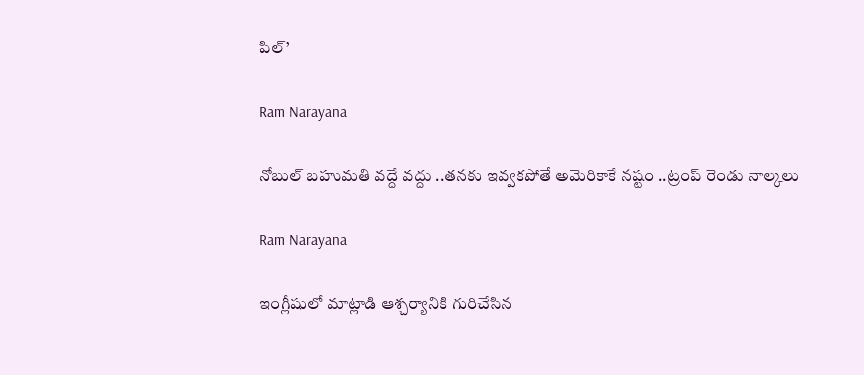పిల్’

Ram Narayana

నోబుల్ బహుమతి వద్దే వద్దు ..తనకు ఇవ్వకపోతే అమెరికాకే నష్టం ..ట్రంప్ రెండు నాల్కలు

Ram Narayana

ఇంగ్లీషులో మాట్లాడి ఆశ్చర్యానికి గురిచేసిన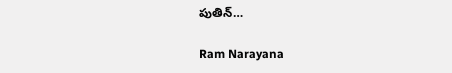పుతిన్…

Ram Narayana